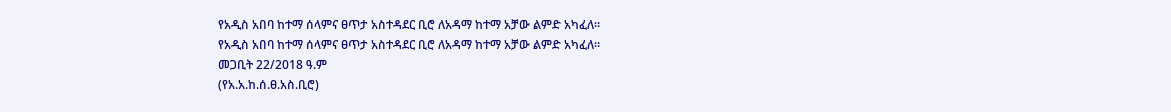የአዲስ አበባ ከተማ ሰላምና ፀጥታ አስተዳደር ቢሮ ለአዳማ ከተማ አቻው ልምድ አካፈለ።
የአዲስ አበባ ከተማ ሰላምና ፀጥታ አስተዳደር ቢሮ ለአዳማ ከተማ አቻው ልምድ አካፈለ።
መጋቢት 22/2018 ዓ.ም
(የአ.አ.ከ.ሰ.ፀ.አስ.ቢሮ)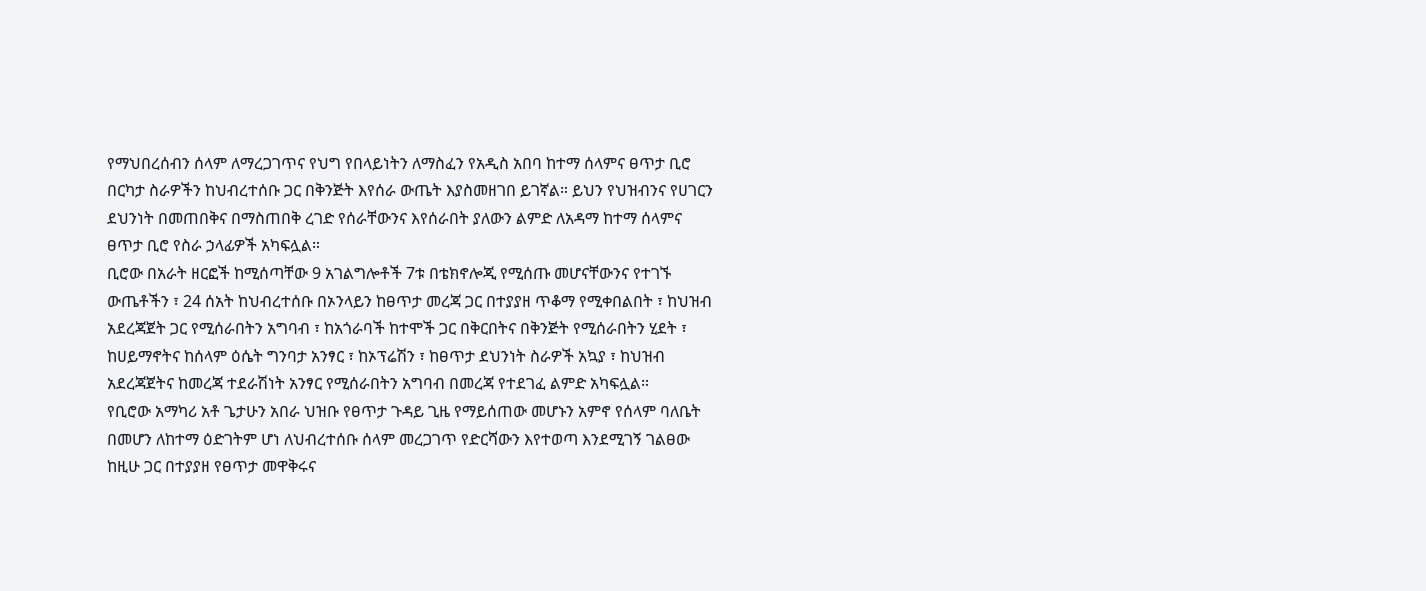የማህበረሰብን ሰላም ለማረጋገጥና የህግ የበላይነትን ለማስፈን የአዲስ አበባ ከተማ ሰላምና ፀጥታ ቢሮ በርካታ ስራዎችን ከህብረተሰቡ ጋር በቅንጅት እየሰራ ውጤት እያስመዘገበ ይገኛል። ይህን የህዝብንና የሀገርን ደህንነት በመጠበቅና በማስጠበቅ ረገድ የሰራቸውንና እየሰራበት ያለውን ልምድ ለአዳማ ከተማ ሰላምና ፀጥታ ቢሮ የስራ ኃላፊዎች አካፍሏል።
ቢሮው በአራት ዘርፎች ከሚሰጣቸው 9 አገልግሎቶች 7ቱ በቴክኖሎጂ የሚሰጡ መሆናቸውንና የተገኙ ውጤቶችን ፣ 24 ሰአት ከህብረተሰቡ በኦንላይን ከፀጥታ መረጃ ጋር በተያያዘ ጥቆማ የሚቀበልበት ፣ ከህዝብ አደረጃጀት ጋር የሚሰራበትን አግባብ ፣ ከአጎራባች ከተሞች ጋር በቅርበትና በቅንጅት የሚሰራበትን ሂደት ፣ ከሀይማኖትና ከሰላም ዕሴት ግንባታ አንፃር ፣ ከኦፕሬሽን ፣ ከፀጥታ ደህንነት ስራዎች አኳያ ፣ ከህዝብ አደረጃጀትና ከመረጃ ተደራሽነት አንፃር የሚሰራበትን አግባብ በመረጃ የተደገፈ ልምድ አካፍሏል።
የቢሮው አማካሪ አቶ ጌታሁን አበራ ህዝቡ የፀጥታ ጉዳይ ጊዜ የማይሰጠው መሆኑን አምኖ የሰላም ባለቤት በመሆን ለከተማ ዕድገትም ሆነ ለህብረተሰቡ ሰላም መረጋገጥ የድርሻውን እየተወጣ እንደሚገኝ ገልፀው ከዚሁ ጋር በተያያዘ የፀጥታ መዋቅሩና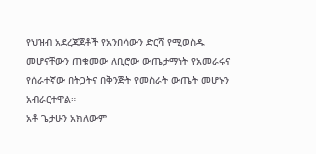የህዝብ አደረጃጀቶች የአንበሳውን ድርሻ የሚወስዱ መሆናቸውን ጠቁመው ለቢሮው ውጤታማነት የአመራሩና የሰራተኛው በትጋትና በቅንጅት የመስራት ውጤት መሆኑን አብራርተዋል።
አቶ ጌታሁን አክለውም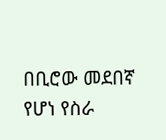በቢሮው መደበኛ የሆነ የስራ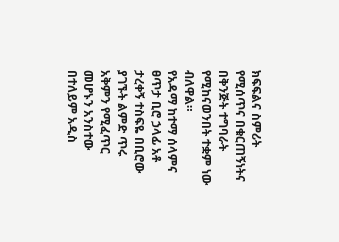ክፍፍልና ስምሪት የሚሰጥና በቁርጠኝነትና በቅንጅት ተግባራት የሚከናወንበት ተቋም ነው ብለዋል።
የአዳማ ከተማ ሰላምና ፀጥታ ቢሮ ኃላፊ አቶ ታረቀኝ ተስፍዬ በቢሮው ያገኙት ልምድ ጥሩ አቅምን የሚፈጥር መሆኑን አንስተው በተለይም አዲስ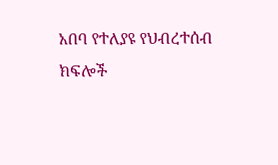አበባ የተለያዩ የህብረተሰብ ክፍሎች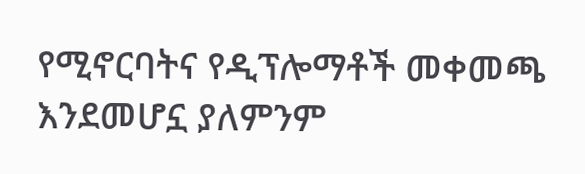የሚኖርባትና የዲፕሎማቶች መቀመጫ እንደመሆኗ ያለምንም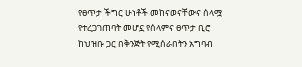የፀጥታ ችግር ሁነቶች መከናወናቸውና ሰላሟ የተረጋገጠባት መሆኗ የሰላምና ፀጥታ ቢሮ ከህዝቡ ጋር በቅንጅት የሚሰራበትን አግባብ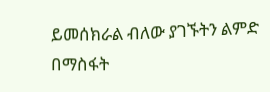ይመሰክራል ብለው ያገኙትን ልምድ በማስፋት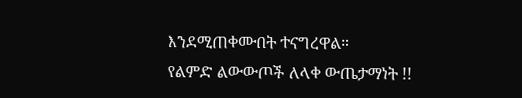እንደሚጠቀሙበት ተናግረዋል።
የልምድ ልውውጦች ለላቀ ውጤታማነት !!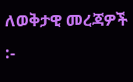ለወቅታዊ መረጃዎች :-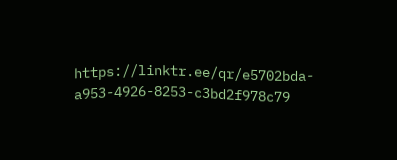https://linktr.ee/qr/e5702bda-a953-4926-8253-c3bd2f978c79